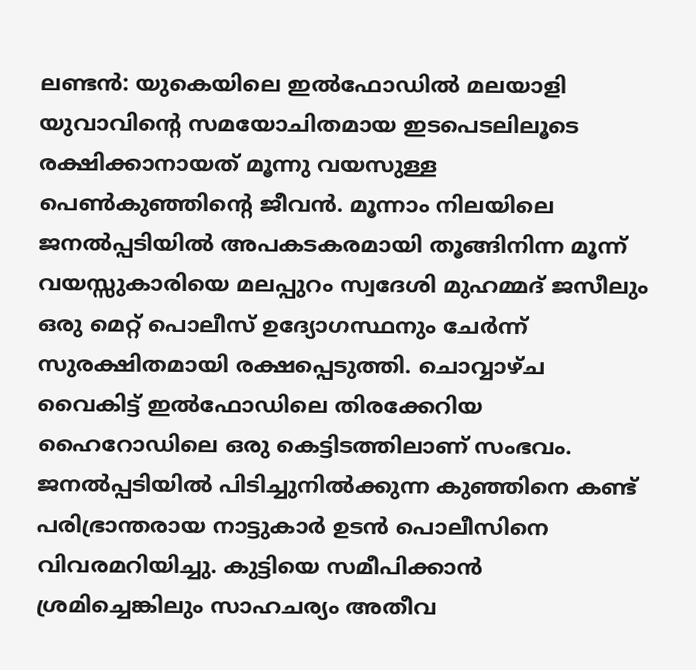ലണ്ടൻ: യുകെയിലെ ഇൽഫോഡിൽ മലയാളി യുവാവിന്റെ സമയോചിതമായ ഇടപെടലിലൂടെ രക്ഷിക്കാനായത് മൂന്നു വയസുള്ള പെൺകുഞ്ഞിന്റെ ജീവൻ. മൂന്നാം നിലയിലെ ജനൽപ്പടിയിൽ അപകടകരമായി തൂങ്ങിനിന്ന മൂന്ന് വയസ്സുകാരിയെ മലപ്പുറം സ്വദേശി മുഹമ്മദ് ജസീലും ഒരു മെറ്റ് പൊലീസ് ഉദ്യോഗസ്ഥനും ചേർന്ന് സുരക്ഷിതമായി രക്ഷപ്പെടുത്തി. ചൊവ്വാഴ്ച വൈകിട്ട് ഇൽഫോഡിലെ തിരക്കേറിയ ഹൈറോഡിലെ ഒരു കെട്ടിടത്തിലാണ് സംഭവം. ജനൽപ്പടിയിൽ പിടിച്ചുനിൽക്കുന്ന കുഞ്ഞിനെ കണ്ട് പരിഭ്രാന്തരായ നാട്ടുകാർ ഉടൻ പൊലീസിനെ വിവരമറിയിച്ചു. കുട്ടിയെ സമീപിക്കാൻ ശ്രമിച്ചെങ്കിലും സാഹചര്യം അതീവ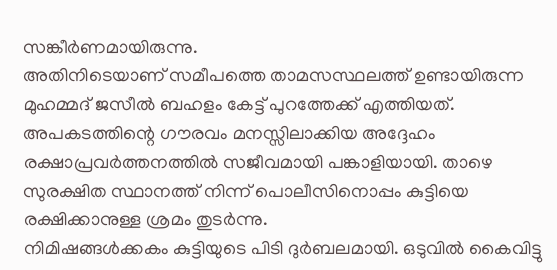സങ്കീർണമായിരുന്നു.
അതിനിടെയാണ് സമീപത്തെ താമസസ്ഥലത്ത് ഉണ്ടായിരുന്ന മുഹമ്മദ് ജസീൽ ബഹളം കേട്ട് പുറത്തേക്ക് എത്തിയത്. അപകടത്തിന്റെ ഗൗരവം മനസ്സിലാക്കിയ അദ്ദേഹം രക്ഷാപ്രവർത്തനത്തിൽ സജീവമായി പങ്കാളിയായി. താഴെ സുരക്ഷിത സ്ഥാനത്ത് നിന്ന് പൊലീസിനൊപ്പം കുട്ടിയെ രക്ഷിക്കാനുള്ള ശ്രമം തുടർന്നു.
നിമിഷങ്ങൾക്കകം കുട്ടിയുടെ പിടി ദുർബലമായി. ഒടുവിൽ കൈവിട്ടു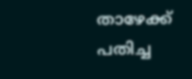താഴേക്ക് പതിച്ച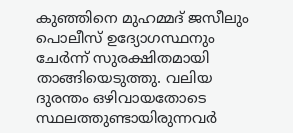കുഞ്ഞിനെ മുഹമ്മദ് ജസീലും പൊലീസ് ഉദ്യോഗസ്ഥനും ചേർന്ന് സുരക്ഷിതമായി താങ്ങിയെടുത്തു. വലിയ ദുരന്തം ഒഴിവായതോടെ സ്ഥലത്തുണ്ടായിരുന്നവർ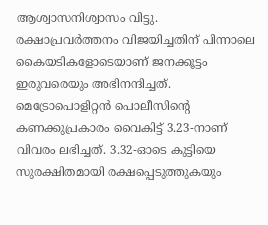ആശ്വാസനിശ്വാസം വിട്ടു. രക്ഷാപ്രവർത്തനം വിജയിച്ചതിന് പിന്നാലെ കൈയടികളോടെയാണ് ജനക്കൂട്ടം ഇരുവരെയും അഭിനന്ദിച്ചത്.
മെട്രോപൊളിറ്റൻ പൊലീസിന്റെ കണക്കുപ്രകാരം വൈകിട്ട് 3.23-നാണ് വിവരം ലഭിച്ചത്. 3.32-ഓടെ കുട്ടിയെ സുരക്ഷിതമായി രക്ഷപ്പെടുത്തുകയും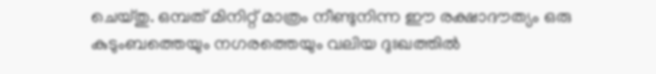ചെയ്തു. ഒമ്പത് മിനിറ്റ് മാത്രം നീണ്ടുനിന്ന ഈ രക്ഷാദൗത്യം ഒരു കുടുംബത്തെയും നഗരത്തെയും വലിയ ദുഃഖത്തിൽ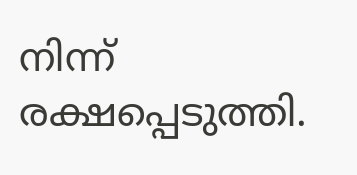നിന്ന് രക്ഷപ്പെടുത്തി.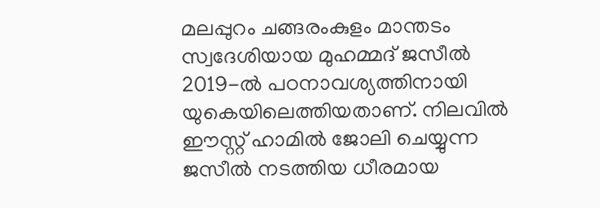മലപ്പുറം ചങ്ങരംകുളം മാന്തടം സ്വദേശിയായ മുഹമ്മദ് ജസീൽ 2019-ൽ പഠനാവശ്യത്തിനായി യുകെയിലെത്തിയതാണ്. നിലവിൽ ഈസ്റ്റ് ഹാമിൽ ജോലി ചെയ്യുന്ന ജസീൽ നടത്തിയ ധീരമായ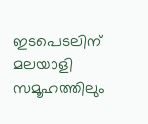ഇടപെടലിന് മലയാളി സമൂഹത്തിലും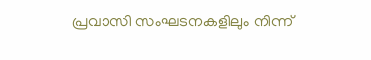പ്രവാസി സംഘടനകളിലും നിന്ന്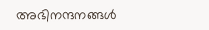അഭിനന്ദനങ്ങൾ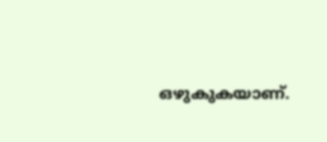ഒഴുകുകയാണ്.